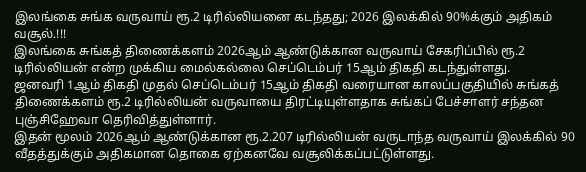இலங்கை சுங்க வருவாய் ரூ.2 டிரில்லியனை கடந்தது; 2026 இலக்கில் 90%க்கும் அதிகம் வசூல்.!!!
இலங்கை சுங்கத் திணைக்களம் 2026ஆம் ஆண்டுக்கான வருவாய் சேகரிப்பில் ரூ.2 டிரில்லியன் என்ற முக்கிய மைல்கல்லை செப்டெம்பர் 15ஆம் திகதி கடந்துள்ளது.
ஜனவரி 1ஆம் திகதி முதல் செப்டெம்பர் 15ஆம் திகதி வரையான காலப்பகுதியில் சுங்கத் திணைக்களம் ரூ.2 டிரில்லியன் வருவாயை திரட்டியுள்ளதாக சுங்கப் பேச்சாளர் சந்தன புஞ்சிஹேவா தெரிவித்துள்ளார்.
இதன் மூலம் 2026ஆம் ஆண்டுக்கான ரூ.2.207 டிரில்லியன் வருடாந்த வருவாய் இலக்கில் 90 வீதத்துக்கும் அதிகமான தொகை ஏற்கனவே வசூலிக்கப்பட்டுள்ளது.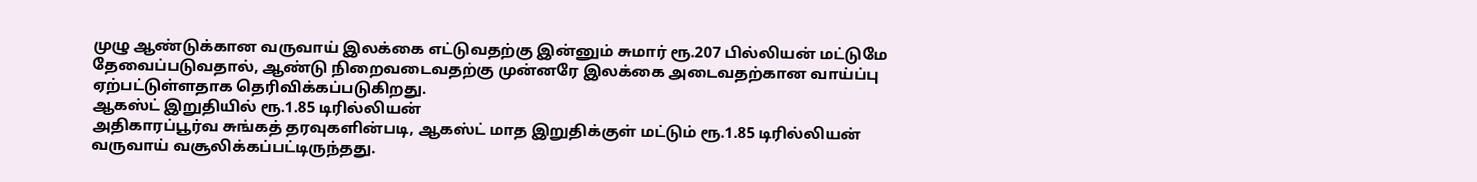முழு ஆண்டுக்கான வருவாய் இலக்கை எட்டுவதற்கு இன்னும் சுமார் ரூ.207 பில்லியன் மட்டுமே தேவைப்படுவதால், ஆண்டு நிறைவடைவதற்கு முன்னரே இலக்கை அடைவதற்கான வாய்ப்பு ஏற்பட்டுள்ளதாக தெரிவிக்கப்படுகிறது.
ஆகஸ்ட் இறுதியில் ரூ.1.85 டிரில்லியன்
அதிகாரப்பூர்வ சுங்கத் தரவுகளின்படி, ஆகஸ்ட் மாத இறுதிக்குள் மட்டும் ரூ.1.85 டிரில்லியன் வருவாய் வசூலிக்கப்பட்டிருந்தது.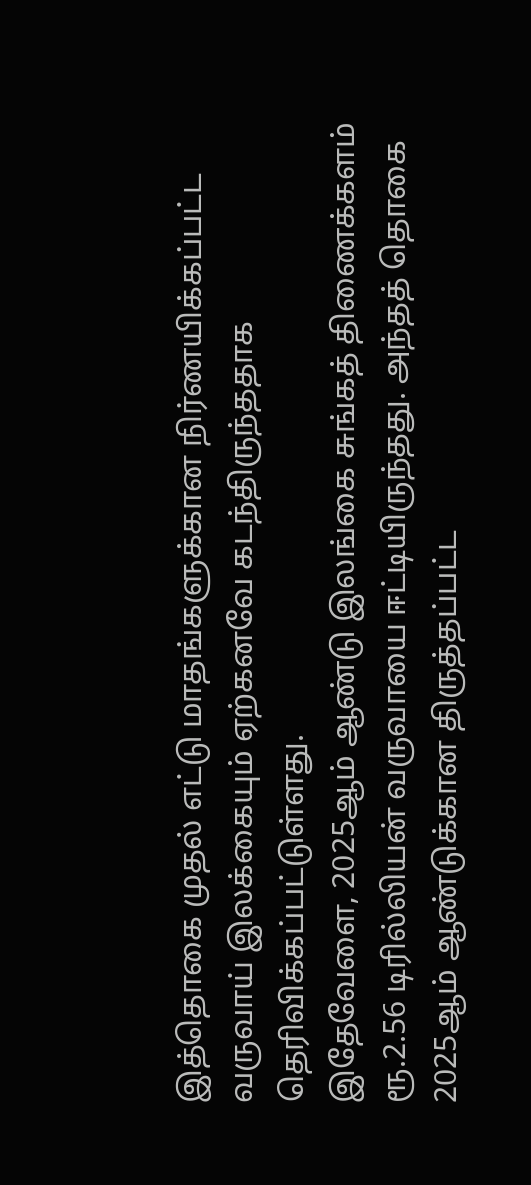இத்தொகை முதல் எட்டு மாதங்களுக்கான நிர்ணயிக்கப்பட்ட வருவாய் இலக்கையும் ஏற்கனவே கடந்திருந்ததாக தெரிவிக்கப்பட்டுள்ளது.
இதேவேளை, 2025ஆம் ஆண்டு இலங்கை சுங்கத் திணைக்களம் ரூ.2.56 டிரில்லியன் வருவாயை ஈட்டியிருந்தது. அந்தத் தொகை 2025ஆம் ஆண்டுக்கான திருத்தப்பட்ட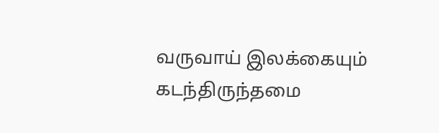வருவாய் இலக்கையும் கடந்திருந்தமை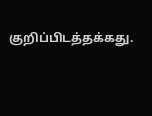குறிப்பிடத்தக்கது.